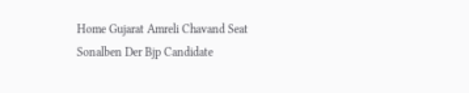Home Gujarat Amreli Chavand Seat Sonalben Der Bjp Candidate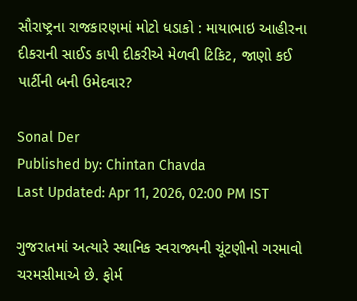સૌરાષ્ટ્રના રાજકારણમાં મોટો ધડાકો : માયાભાઇ આહીરના દીકરાની સાઈડ કાપી દીકરીએ મેળવી ટિકિટ, જાણો કઈ પાર્ટીની બની ઉમેદવાર?

Sonal Der
Published by: Chintan Chavda
Last Updated: Apr 11, 2026, 02:00 PM IST

ગુજરાતમાં અત્યારે સ્થાનિક સ્વરાજ્યની ચૂંટણીનો ગરમાવો ચરમસીમાએ છે. ફોર્મ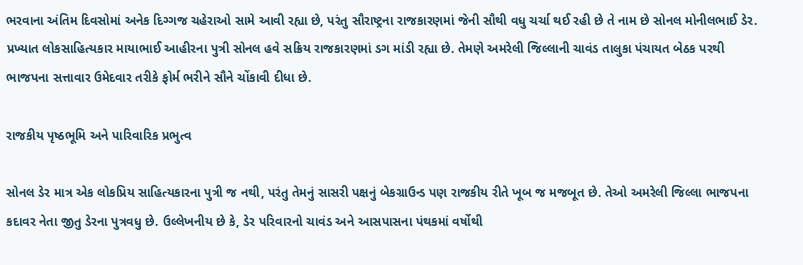ભરવાના અંતિમ દિવસોમાં અનેક દિગ્ગજ ચહેરાઓ સામે આવી રહ્યા છે, પરંતુ સૌરાષ્ટ્રના રાજકારણમાં જેની સૌથી વધુ ચર્ચા થઈ રહી છે તે નામ છે સોનલ મોનીલભાઈ ડેર. પ્રખ્યાત લોકસાહિત્યકાર માયાભાઈ આહીરના પુત્રી સોનલ હવે સક્રિય રાજકારણમાં ડગ માંડી રહ્યા છે. તેમણે અમરેલી જિલ્લાની ચાવંડ તાલુકા પંચાયત બેઠક પરથી ભાજપના સત્તાવાર ઉમેદવાર તરીકે ફોર્મ ભરીને સૌને ચોંકાવી દીધા છે.

રાજકીય પૃષ્ઠભૂમિ અને પારિવારિક પ્રભુત્વ

સોનલ ડેર માત્ર એક લોકપ્રિય સાહિત્યકારના પુત્રી જ નથી, પરંતુ તેમનું સાસરી પક્ષનું બેકગ્રાઉન્ડ પણ રાજકીય રીતે ખૂબ જ મજબૂત છે. તેઓ અમરેલી જિલ્લા ભાજપના કદાવર નેતા જીતુ ડેરના પુત્રવધુ છે. ઉલ્લેખનીય છે કે, ડેર પરિવારનો ચાવંડ અને આસપાસના પંથકમાં વર્ષોથી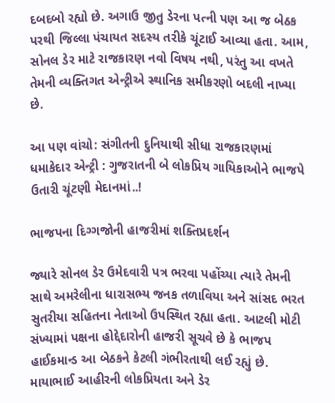દબદબો રહ્યો છે. અગાઉ જીતુ ડેરના પત્ની પણ આ જ બેઠક પરથી જિલ્લા પંચાયત સદસ્ય તરીકે ચૂંટાઈ આવ્યા હતા. આમ, સોનલ ડેર માટે રાજકારણ નવો વિષય નથી, પરંતુ આ વખતે તેમની વ્યક્તિગત એન્ટ્રીએ સ્થાનિક સમીકરણો બદલી નાખ્યા છે.

આ પણ વાંચો: સંગીતની દુનિયાથી સીધા રાજકારણમાં ધમાકેદાર એન્ટ્રી : ગુજરાતની બે લોકપ્રિય ગાયિકાઓને ભાજપે ઉતારી ચૂંટણી મેદાનમાં..!

ભાજપના દિગ્ગજોની હાજરીમાં શક્તિપ્રદર્શન

જ્યારે સોનલ ડેર ઉમેદવારી પત્ર ભરવા પહોંચ્યા ત્યારે તેમની સાથે અમરેલીના ધારાસભ્ય જનક તળાવિયા અને સાંસદ ભરત સુતરીયા સહિતના નેતાઓ ઉપસ્થિત રહ્યા હતા. આટલી મોટી સંખ્યામાં પક્ષના હોદ્દેદારોની હાજરી સૂચવે છે કે ભાજપ હાઈકમાન્ડ આ બેઠકને કેટલી ગંભીરતાથી લઈ રહ્યું છે. માયાભાઈ આહીરની લોકપ્રિયતા અને ડેર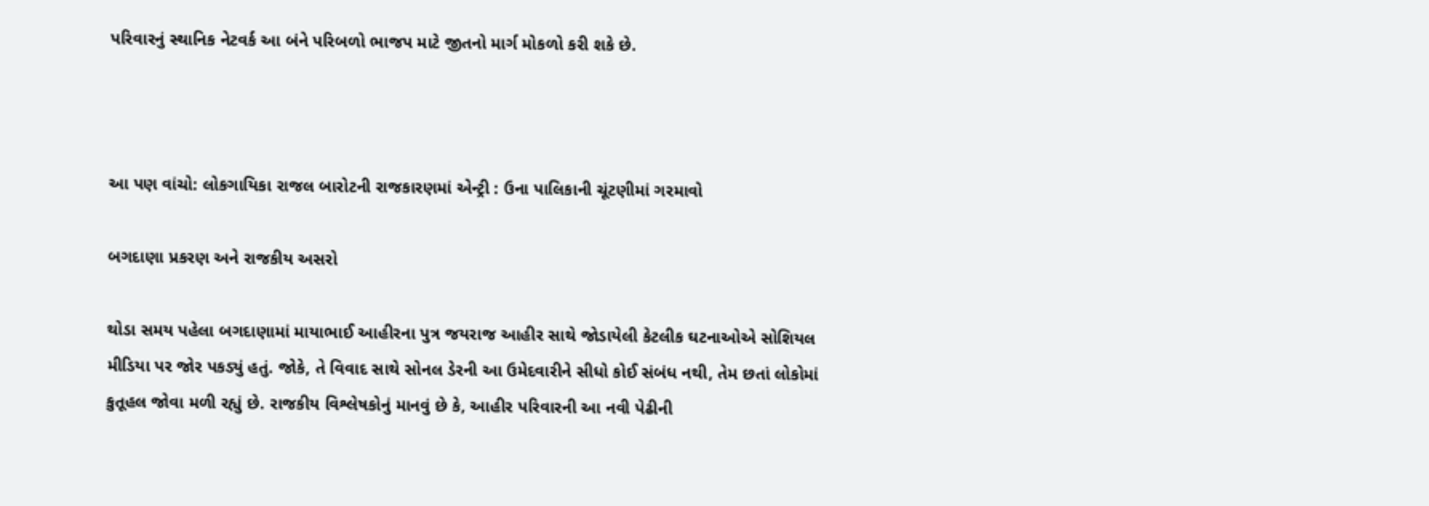પરિવારનું સ્થાનિક નેટવર્ક આ બંને પરિબળો ભાજપ માટે જીતનો માર્ગ મોકળો કરી શકે છે.



આ પણ વાંચો: લોકગાયિકા રાજલ બારોટની રાજકારણમાં એન્ટ્રી : ઉના પાલિકાની ચૂંટણીમાં ગરમાવો

બગદાણા પ્રકરણ અને રાજકીય અસરો

થોડા સમય પહેલા બગદાણામાં માયાભાઈ આહીરના પુત્ર જયરાજ આહીર સાથે જોડાયેલી કેટલીક ઘટનાઓએ સોશિયલ મીડિયા પર જોર પકડ્યું હતું. જોકે, તે વિવાદ સાથે સોનલ ડેરની આ ઉમેદવારીને સીધો કોઈ સંબંધ નથી, તેમ છતાં લોકોમાં કુતૂહલ જોવા મળી રહ્યું છે. રાજકીય વિશ્લેષકોનું માનવું છે કે, આહીર પરિવારની આ નવી પેઢીની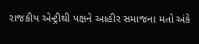રાજકીય એન્ટ્રીથી પક્ષને આહીર સમાજના મતો અંકે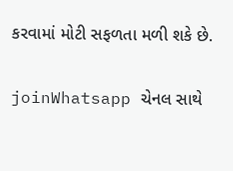કરવામાં મોટી સફળતા મળી શકે છે.

joinWhatsapp ચેનલ સાથે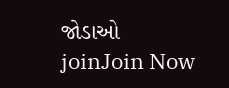જોડાઓ
joinJoin Now